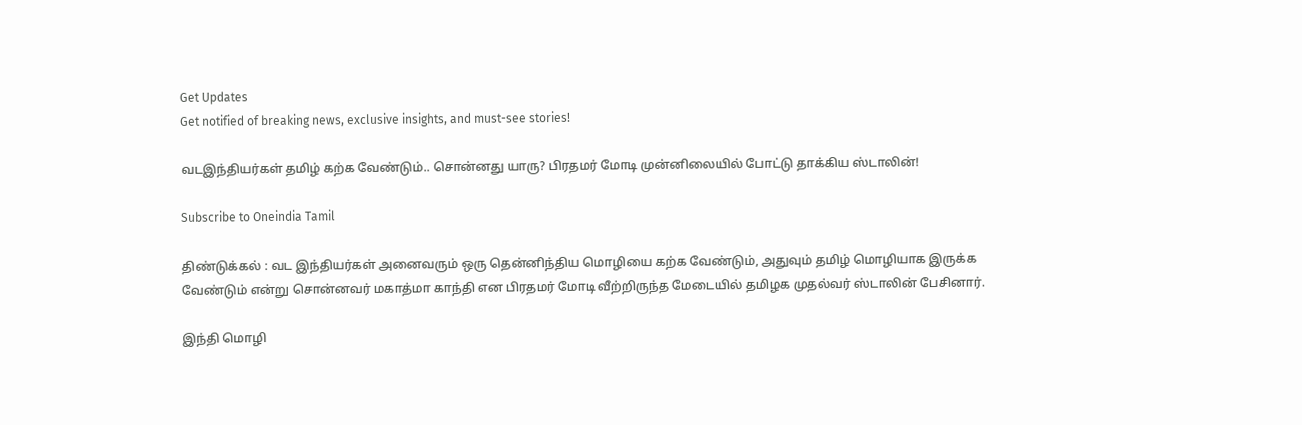Get Updates
Get notified of breaking news, exclusive insights, and must-see stories!

வடஇந்தியர்கள் தமிழ் கற்க வேண்டும்.. சொன்னது யாரு? பிரதமர் மோடி முன்னிலையில் போட்டு தாக்கிய ஸ்டாலின்!

Subscribe to Oneindia Tamil

திண்டுக்கல் : வட இந்தியர்கள் அனைவரும் ஒரு தென்னிந்திய மொழியை கற்க வேண்டும், அதுவும் தமிழ் மொழியாக இருக்க வேண்டும் என்று சொன்னவர் மகாத்மா காந்தி என பிரதமர் மோடி வீற்றிருந்த மேடையில் தமிழக முதல்வர் ஸ்டாலின் பேசினார்.

இந்தி மொழி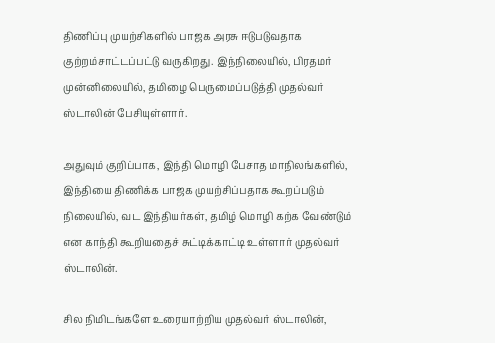திணிப்பு முயற்சிகளில் பாஜக அரசு ஈடுபடுவதாக குற்றம்சாட்டப்பட்டு வருகிறது. இந்நிலையில், பிரதமர் முன்னிலையில், தமிழை பெருமைப்படுத்தி முதல்வர் ஸ்டாலின் பேசியுள்ளார்.

அதுவும் குறிப்பாக, இந்தி மொழி பேசாத மாநிலங்களில், இந்தியை திணிக்க பாஜக முயற்சிப்பதாக கூறப்படும் நிலையில், வட இந்தியர்கள், தமிழ் மொழி கற்க வேண்டும் என காந்தி கூறியதைச் சுட்டிக்காட்டி உள்ளார் முதல்வர் ஸ்டாலின்.

சில நிமிடங்களே உரையாற்றிய முதல்வர் ஸ்டாலின்,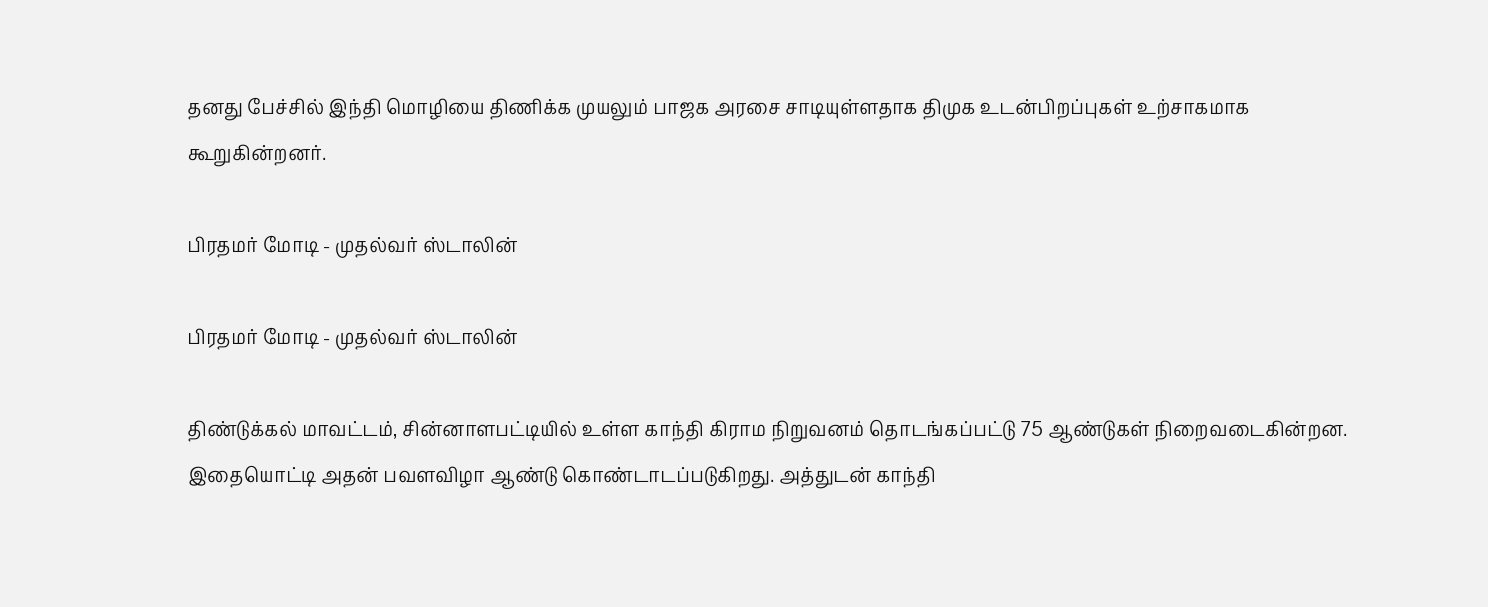தனது பேச்சில் இந்தி மொழியை திணிக்க முயலும் பாஜக அரசை சாடியுள்ளதாக திமுக உடன்பிறப்புகள் உற்சாகமாக கூறுகின்றனர்.

பிரதமர் மோடி - முதல்வர் ஸ்டாலின்

பிரதமர் மோடி - முதல்வர் ஸ்டாலின்

திண்டுக்கல் மாவட்டம், சின்னாளபட்டியில் உள்ள காந்தி கிராம நிறுவனம் தொடங்கப்பட்டு 75 ஆண்டுகள் நிறைவடைகின்றன. இதையொட்டி அதன் பவளவிழா ஆண்டு கொண்டாடப்படுகிறது. அத்துடன் காந்தி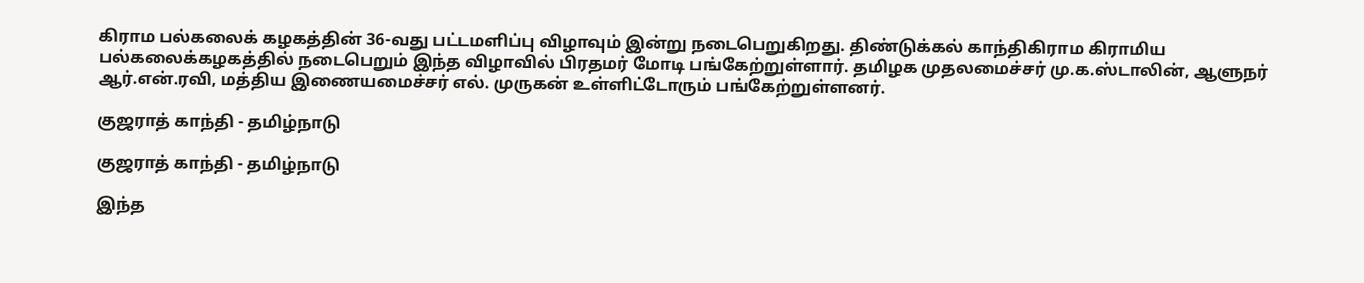கிராம பல்கலைக் கழகத்தின் 36-வது பட்டமளிப்பு விழாவும் இன்று நடைபெறுகிறது. திண்டுக்கல் காந்திகிராம கிராமிய பல்கலைக்கழகத்தில் நடைபெறும் இந்த விழாவில் பிரதமர் மோடி பங்கேற்றுள்ளார். தமிழக முதலமைச்சர் மு.க.ஸ்டாலின், ஆளுநர் ஆர்.என்.ரவி, மத்திய இணையமைச்சர் எல். முருகன் உள்ளிட்டோரும் பங்கேற்றுள்ளனர்.

குஜராத் காந்தி - தமிழ்நாடு

குஜராத் காந்தி - தமிழ்நாடு

இந்த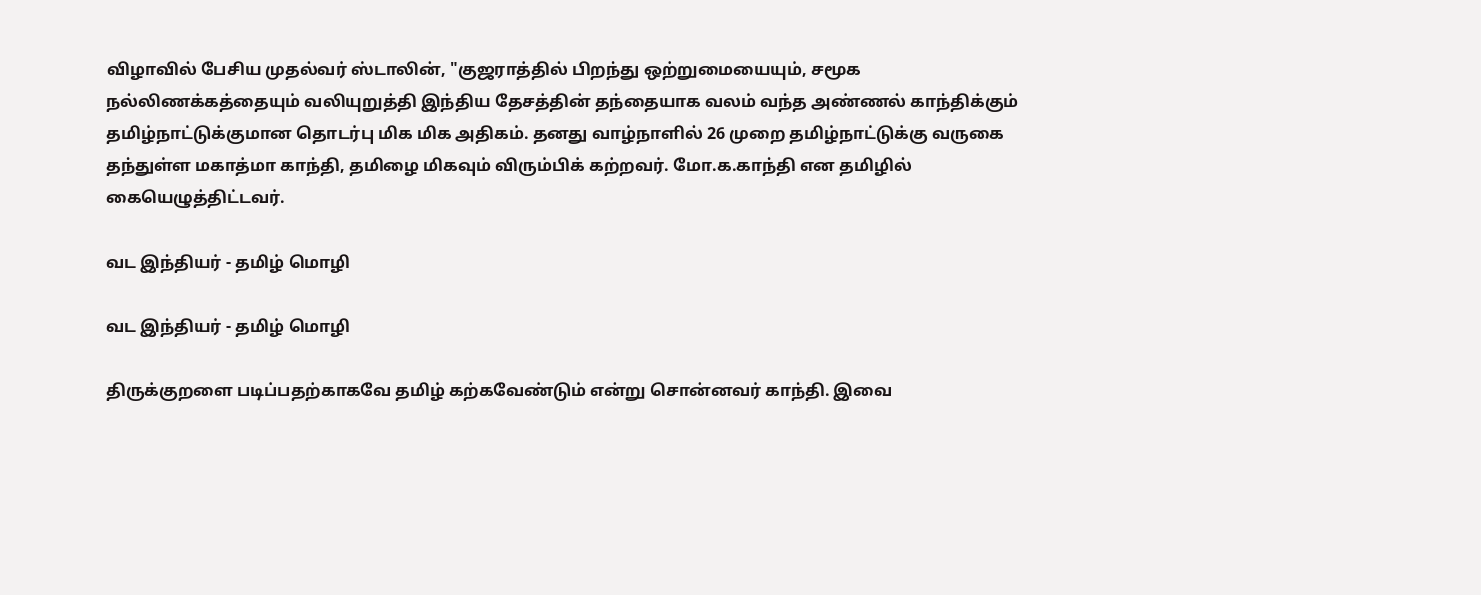விழாவில் பேசிய முதல்வர் ஸ்டாலின், "குஜராத்தில் பிறந்து ஒற்றுமையையும், சமூக நல்லிணக்கத்தையும் வலியுறுத்தி இந்திய தேசத்தின் தந்தையாக வலம் வந்த அண்ணல் காந்திக்கும் தமிழ்நாட்டுக்குமான தொடர்பு மிக மிக அதிகம். தனது வாழ்நாளில் 26 முறை தமிழ்நாட்டுக்கு வருகை தந்துள்ள மகாத்மா காந்தி, தமிழை மிகவும் விரும்பிக் கற்றவர். மோ.க.காந்தி என தமிழில் கையெழுத்திட்டவர்.

வட இந்தியர் - தமிழ் மொழி

வட இந்தியர் - தமிழ் மொழி

திருக்குறளை படிப்பதற்காகவே தமிழ் கற்கவேண்டும் என்று சொன்னவர் காந்தி. இவை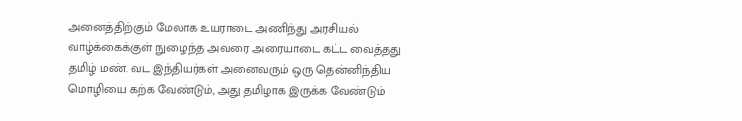அனைத்திற்கும் மேலாக உயராடை அணிந்து அரசியல் வாழ்க்கைக்குள் நுழைந்த அவரை அரையாடை கட்ட வைத்தது தமிழ் மண். வட இந்தியர்கள் அனைவரும் ஒரு தென்னிந்திய மொழியை கற்க வேண்டும், அது தமிழாக இருக்க வேண்டும்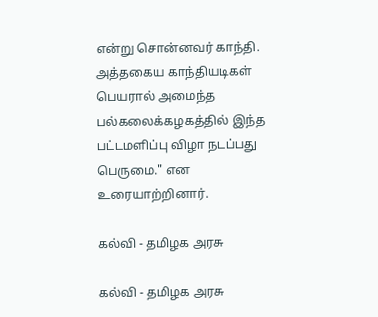என்று சொன்னவர் காந்தி. அத்தகைய காந்தியடிகள் பெயரால் அமைந்த பல்கலைக்கழகத்தில் இந்த பட்டமளிப்பு விழா நடப்பது பெருமை." என உரையாற்றினார்.

கல்வி - தமிழக அரசு

கல்வி - தமிழக அரசு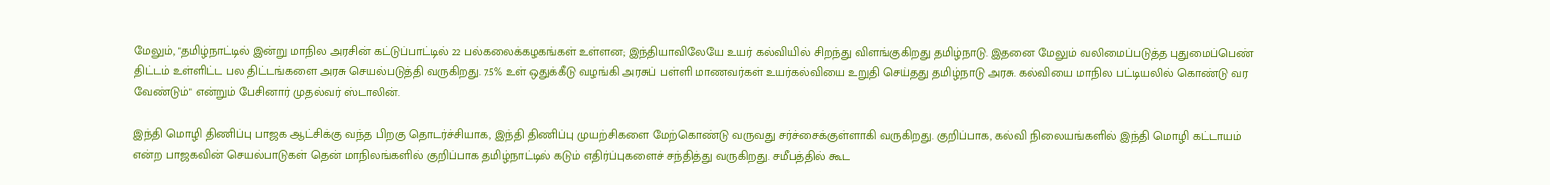மேலும், "தமிழ்நாட்டில் இன்று மாநில அரசின் கட்டுப்பாட்டில் 22 பல்கலைக்கழகங்கள் உள்ளன; இந்தியாவிலேயே உயர் கல்வியில் சிறந்து விளங்குகிறது தமிழ்நாடு. இதனை மேலும் வலிமைப்படுத்த புதுமைப்பெண் திட்டம் உள்ளிட்ட பல திட்டங்களை அரசு செயல்படுத்தி வருகிறது. 7.5% உள் ஒதுக்கீடு வழங்கி அரசுப் பள்ளி மாணவர்கள் உயர்கல்வியை உறுதி செய்தது தமிழ்நாடு அரசு. கல்வியை மாநில பட்டியலில் கொண்டு வர வேண்டும்" என்றும் பேசினார் முதல்வர் ஸ்டாலின்.

இந்தி மொழி திணிப்பு பாஜக ஆட்சிக்கு வந்த பிறகு தொடர்ச்சியாக, இந்தி திணிப்பு முயற்சிகளை மேற்கொண்டு வருவது சர்ச்சைக்குள்ளாகி வருகிறது. குறிப்பாக, கல்வி நிலையங்களில் இந்தி மொழி கட்டாயம் என்ற பாஜகவின் செயல்பாடுகள் தென் மாநிலங்களில் குறிப்பாக தமிழ்நாட்டில் கடும் எதிர்ப்புகளைச் சந்தித்து வருகிறது. சமீபத்தில் கூட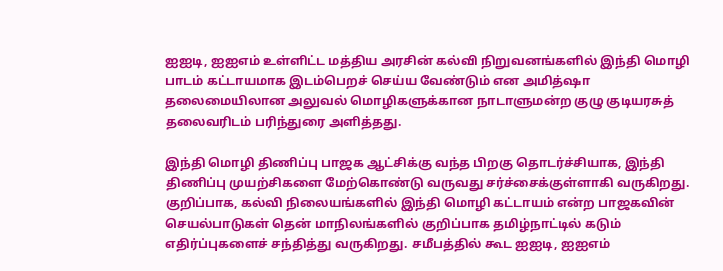ஐஐடி, ஐஐஎம் உள்ளிட்ட மத்திய அரசின் கல்வி நிறுவனங்களில் இந்தி மொழி பாடம் கட்டாயமாக இடம்பெறச் செய்ய வேண்டும் என அமித்ஷா தலைமையிலான அலுவல் மொழிகளுக்கான நாடாளுமன்ற குழு குடியரசுத் தலைவரிடம் பரிந்துரை அளித்தது.

இந்தி மொழி திணிப்பு பாஜக ஆட்சிக்கு வந்த பிறகு தொடர்ச்சியாக, இந்தி திணிப்பு முயற்சிகளை மேற்கொண்டு வருவது சர்ச்சைக்குள்ளாகி வருகிறது. குறிப்பாக, கல்வி நிலையங்களில் இந்தி மொழி கட்டாயம் என்ற பாஜகவின் செயல்பாடுகள் தென் மாநிலங்களில் குறிப்பாக தமிழ்நாட்டில் கடும் எதிர்ப்புகளைச் சந்தித்து வருகிறது. சமீபத்தில் கூட ஐஐடி, ஐஐஎம்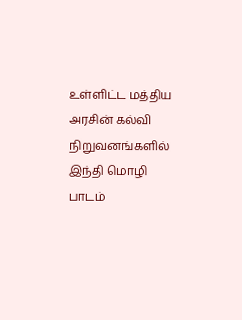உள்ளிட்ட மத்திய அரசின் கல்வி நிறுவனங்களில் இந்தி மொழி பாடம்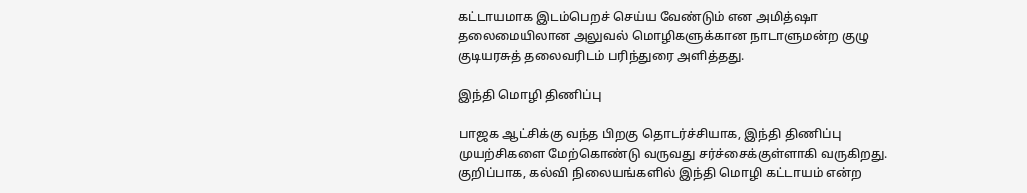கட்டாயமாக இடம்பெறச் செய்ய வேண்டும் என அமித்ஷா தலைமையிலான அலுவல் மொழிகளுக்கான நாடாளுமன்ற குழு குடியரசுத் தலைவரிடம் பரிந்துரை அளித்தது.

இந்தி மொழி திணிப்பு

பாஜக ஆட்சிக்கு வந்த பிறகு தொடர்ச்சியாக, இந்தி திணிப்பு முயற்சிகளை மேற்கொண்டு வருவது சர்ச்சைக்குள்ளாகி வருகிறது. குறிப்பாக, கல்வி நிலையங்களில் இந்தி மொழி கட்டாயம் என்ற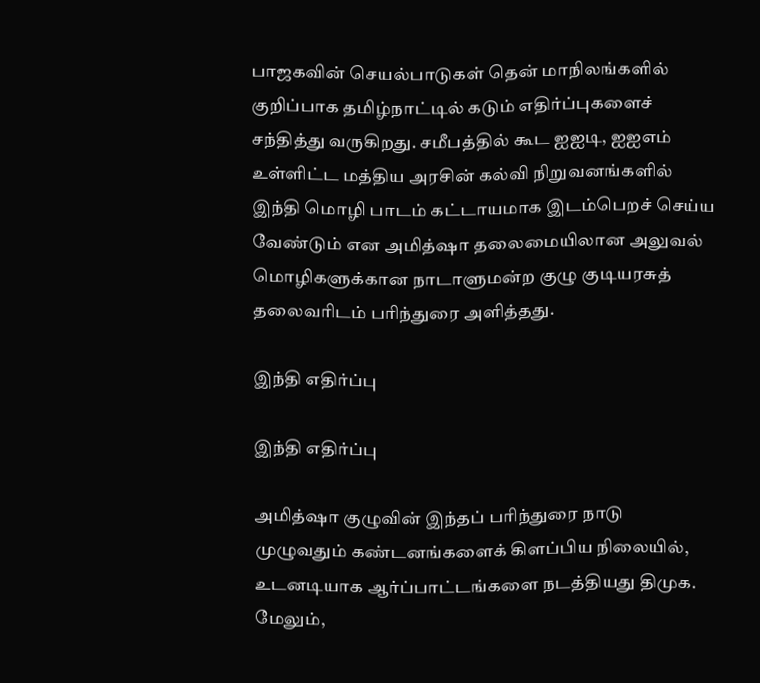பாஜகவின் செயல்பாடுகள் தென் மாநிலங்களில் குறிப்பாக தமிழ்நாட்டில் கடும் எதிர்ப்புகளைச் சந்தித்து வருகிறது. சமீபத்தில் கூட ஐஐடி, ஐஐஎம் உள்ளிட்ட மத்திய அரசின் கல்வி நிறுவனங்களில் இந்தி மொழி பாடம் கட்டாயமாக இடம்பெறச் செய்ய வேண்டும் என அமித்ஷா தலைமையிலான அலுவல் மொழிகளுக்கான நாடாளுமன்ற குழு குடியரசுத் தலைவரிடம் பரிந்துரை அளித்தது.

இந்தி எதிர்ப்பு

இந்தி எதிர்ப்பு

அமித்ஷா குழுவின் இந்தப் பரிந்துரை நாடு முழுவதும் கண்டனங்களைக் கிளப்பிய நிலையில், உடனடியாக ஆர்ப்பாட்டங்களை நடத்தியது திமுக. மேலும்,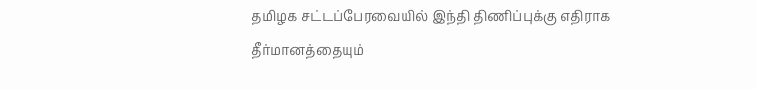தமிழக சட்டப்பேரவையில் இந்தி திணிப்புக்கு எதிராக தீர்மானத்தையும்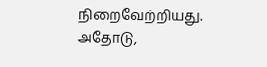நிறைவேற்றியது. அதோடு,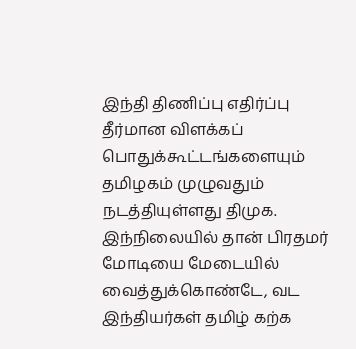இந்தி திணிப்பு எதிர்ப்பு தீர்மான விளக்கப் பொதுக்கூட்டங்களையும் தமிழகம் முழுவதும் நடத்தியுள்ளது திமுக. இந்நிலையில் தான் பிரதமர் மோடியை மேடையில் வைத்துக்கொண்டே, வட இந்தியர்கள் தமிழ் கற்க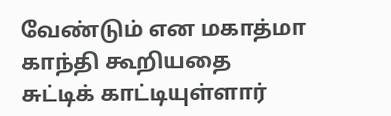வேண்டும் என மகாத்மா காந்தி கூறியதை சுட்டிக் காட்டியுள்ளார்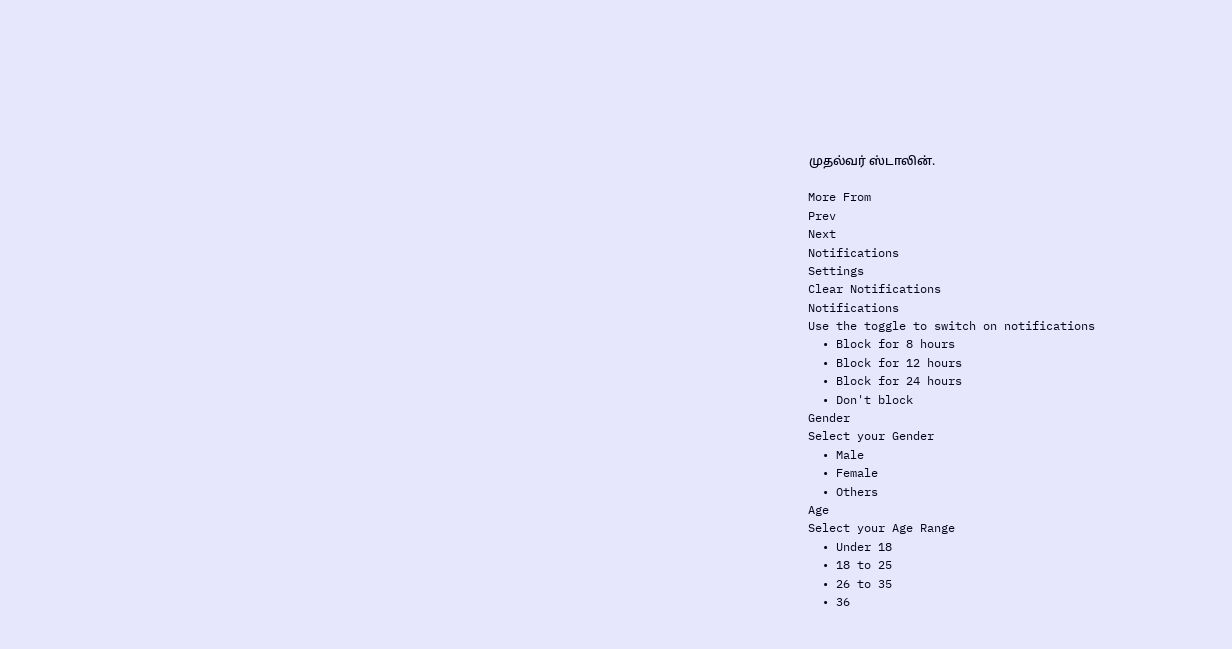முதல்வர் ஸ்டாலின்.

More From
Prev
Next
Notifications
Settings
Clear Notifications
Notifications
Use the toggle to switch on notifications
  • Block for 8 hours
  • Block for 12 hours
  • Block for 24 hours
  • Don't block
Gender
Select your Gender
  • Male
  • Female
  • Others
Age
Select your Age Range
  • Under 18
  • 18 to 25
  • 26 to 35
  • 36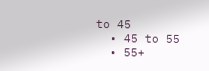to 45
  • 45 to 55
  • 55+